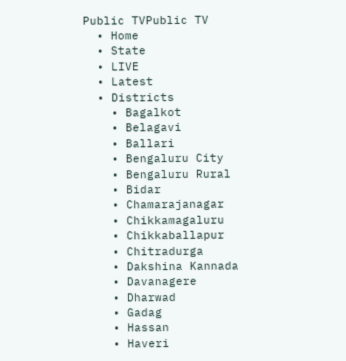Public TVPublic TV
  • Home
  • State
  • LIVE
  • Latest
  • Districts
    • Bagalkot
    • Belagavi
    • Ballari
    • Bengaluru City
    • Bengaluru Rural
    • Bidar
    • Chamarajanagar
    • Chikkamagaluru
    • Chikkaballapur
    • Chitradurga
    • Dakshina Kannada
    • Davanagere
    • Dharwad
    • Gadag
    • Hassan
    • Haveri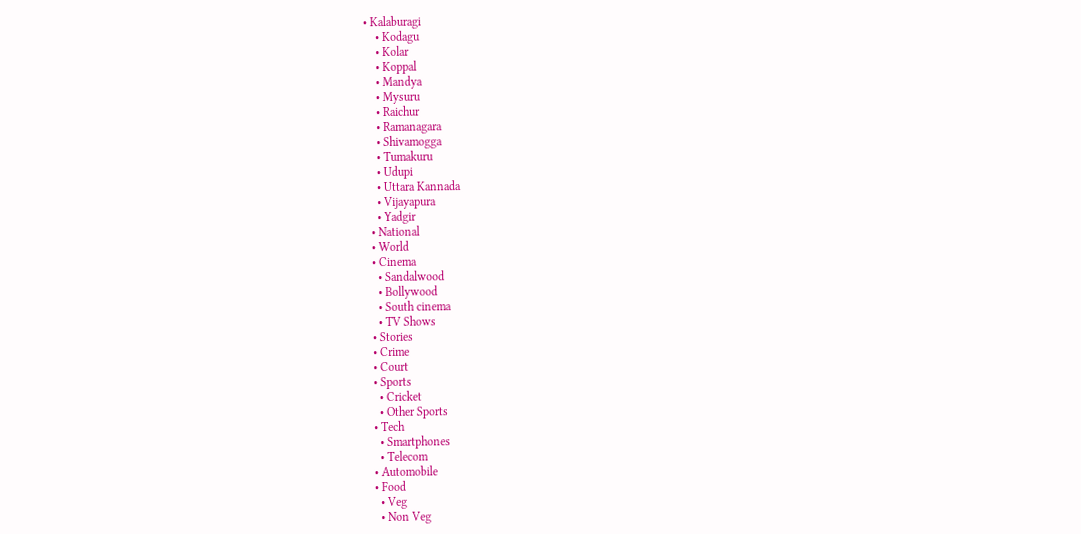• Kalaburagi
    • Kodagu
    • Kolar
    • Koppal
    • Mandya
    • Mysuru
    • Raichur
    • Ramanagara
    • Shivamogga
    • Tumakuru
    • Udupi
    • Uttara Kannada
    • Vijayapura
    • Yadgir
  • National
  • World
  • Cinema
    • Sandalwood
    • Bollywood
    • South cinema
    • TV Shows
  • Stories
  • Crime
  • Court
  • Sports
    • Cricket
    • Other Sports
  • Tech
    • Smartphones
    • Telecom
  • Automobile
  • Food
    • Veg
    • Non Veg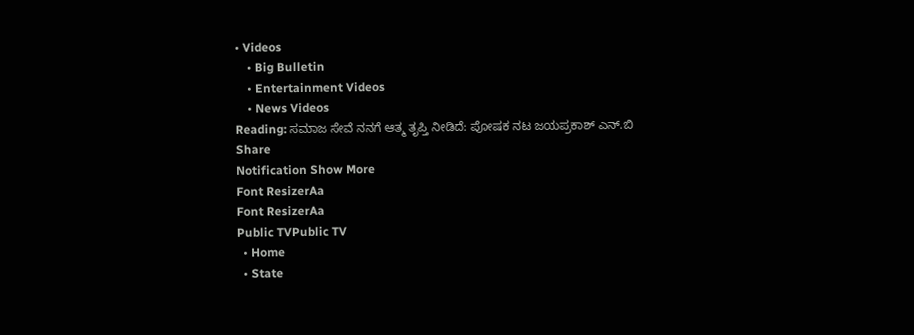• Videos
    • Big Bulletin
    • Entertainment Videos
    • News Videos
Reading: ಸಮಾಜ ಸೇವೆ ನನಗೆ ಆತ್ಮ ತೃಪ್ತಿ ನೀಡಿದೆ: ಪೋಷಕ ನಟ ಜಯಪ್ರಕಾಶ್ ಎನ್.ಬಿ
Share
Notification Show More
Font ResizerAa
Font ResizerAa
Public TVPublic TV
  • Home
  • State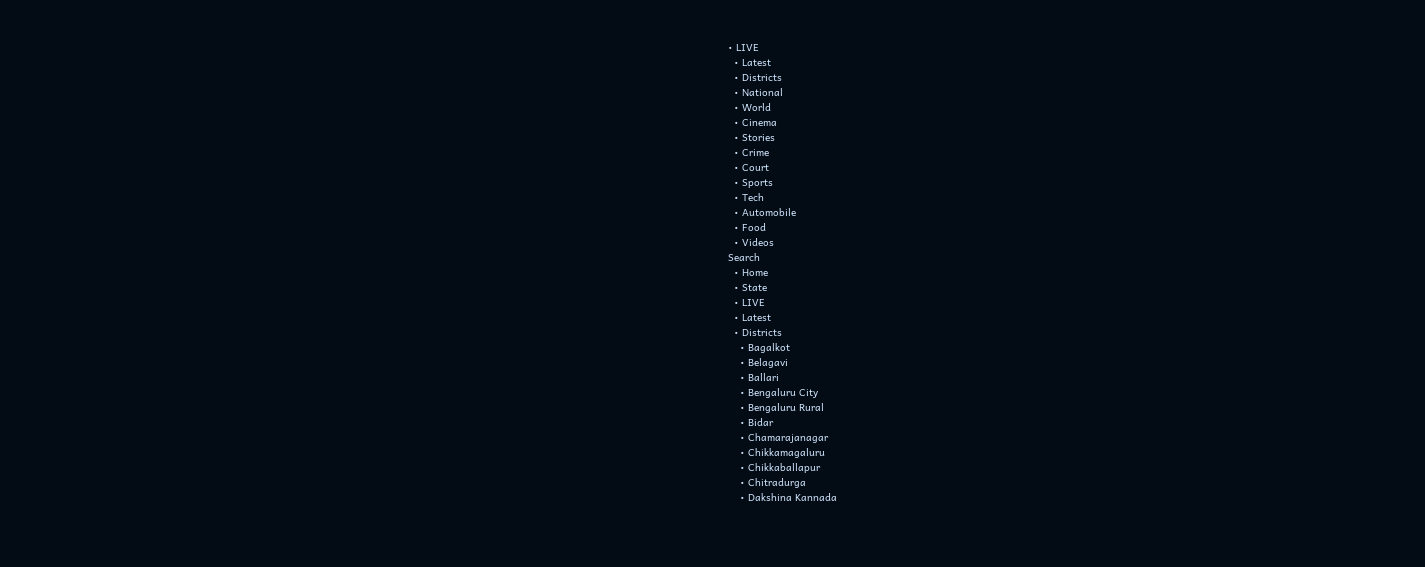• LIVE
  • Latest
  • Districts
  • National
  • World
  • Cinema
  • Stories
  • Crime
  • Court
  • Sports
  • Tech
  • Automobile
  • Food
  • Videos
Search
  • Home
  • State
  • LIVE
  • Latest
  • Districts
    • Bagalkot
    • Belagavi
    • Ballari
    • Bengaluru City
    • Bengaluru Rural
    • Bidar
    • Chamarajanagar
    • Chikkamagaluru
    • Chikkaballapur
    • Chitradurga
    • Dakshina Kannada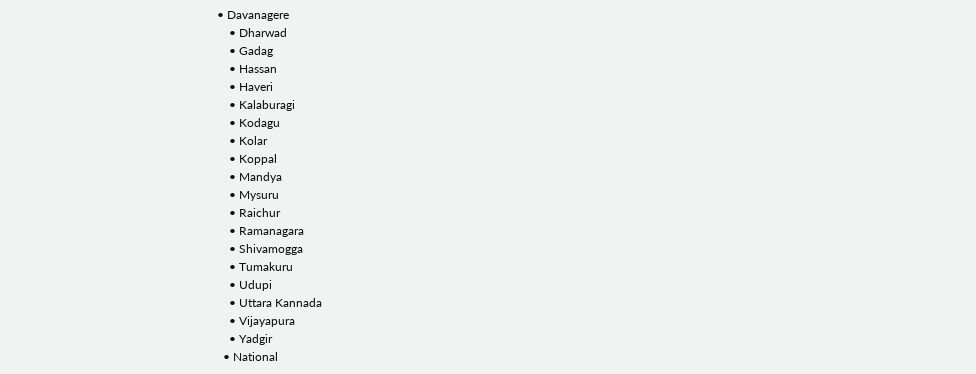• Davanagere
    • Dharwad
    • Gadag
    • Hassan
    • Haveri
    • Kalaburagi
    • Kodagu
    • Kolar
    • Koppal
    • Mandya
    • Mysuru
    • Raichur
    • Ramanagara
    • Shivamogga
    • Tumakuru
    • Udupi
    • Uttara Kannada
    • Vijayapura
    • Yadgir
  • National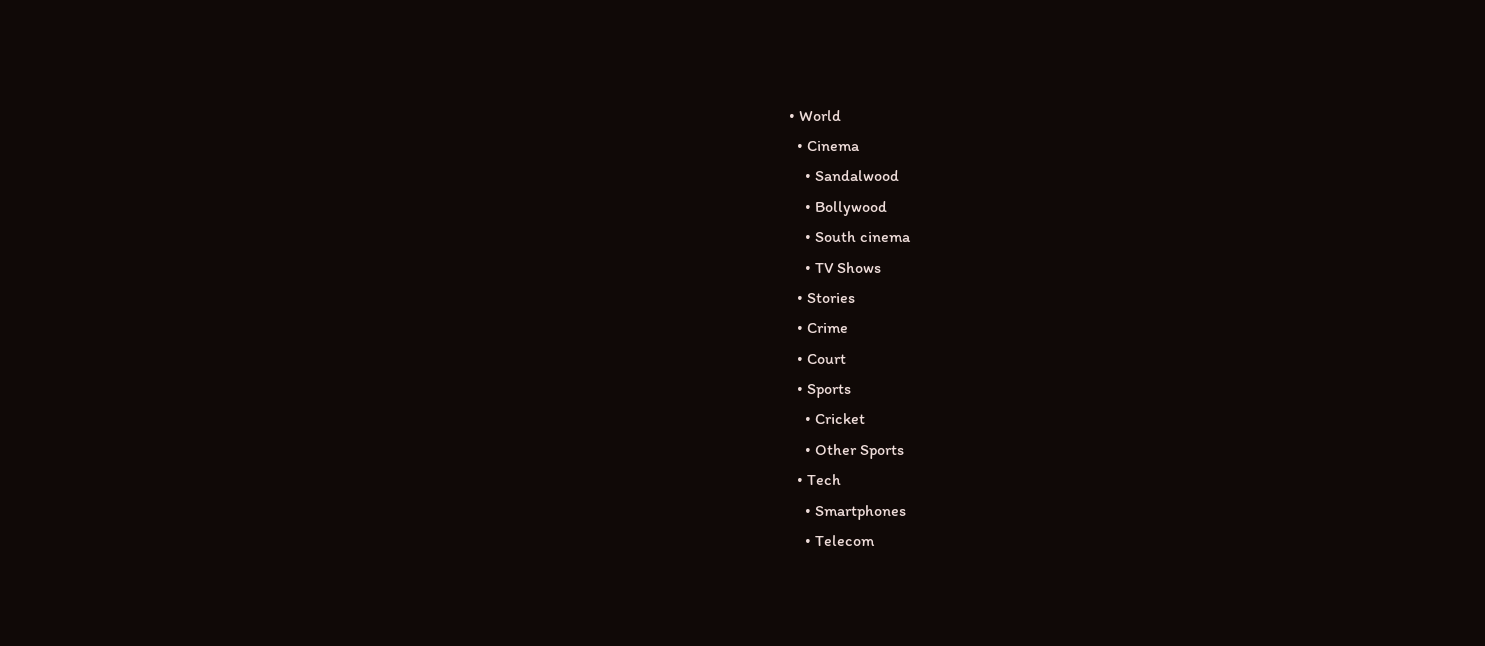• World
  • Cinema
    • Sandalwood
    • Bollywood
    • South cinema
    • TV Shows
  • Stories
  • Crime
  • Court
  • Sports
    • Cricket
    • Other Sports
  • Tech
    • Smartphones
    • Telecom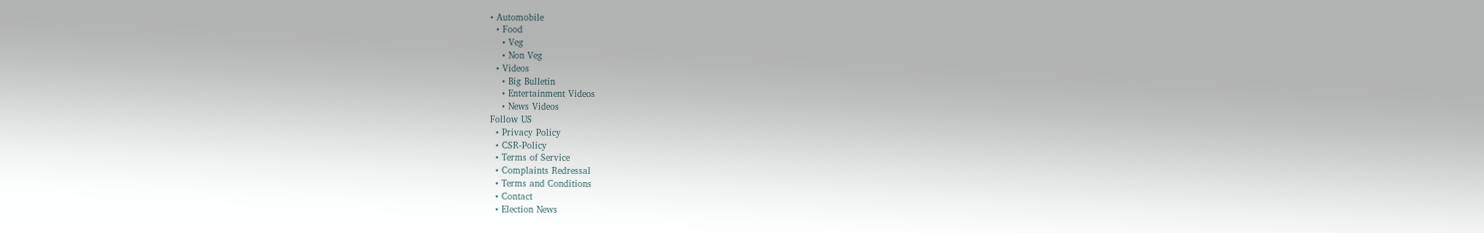• Automobile
  • Food
    • Veg
    • Non Veg
  • Videos
    • Big Bulletin
    • Entertainment Videos
    • News Videos
Follow US
  • Privacy Policy
  • CSR-Policy
  • Terms of Service
  • Complaints Redressal
  • Terms and Conditions
  • Contact
  • Election News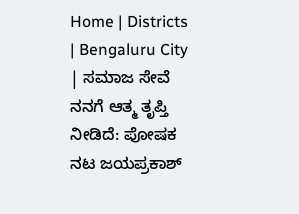Home | Districts | Bengaluru City | ಸಮಾಜ ಸೇವೆ ನನಗೆ ಆತ್ಮ ತೃಪ್ತಿ ನೀಡಿದೆ: ಪೋಷಕ ನಟ ಜಯಪ್ರಕಾಶ್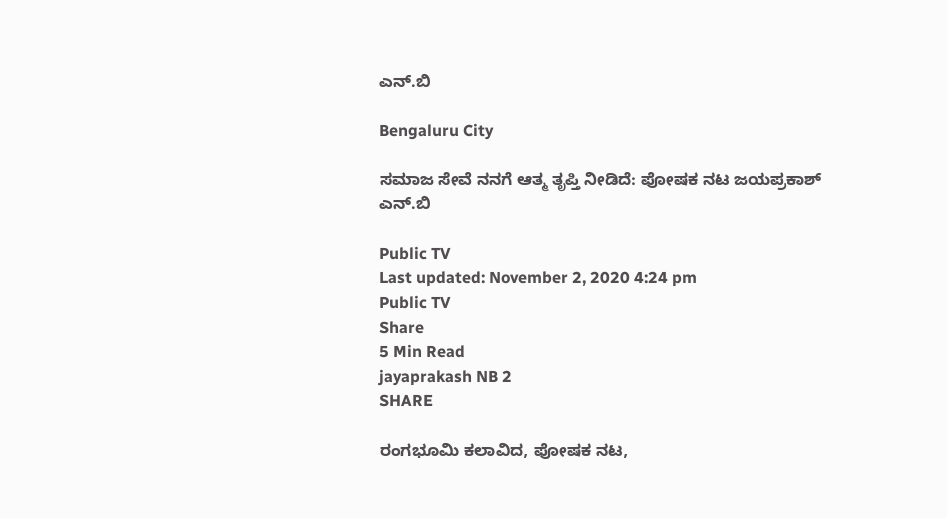ಎನ್.ಬಿ

Bengaluru City

ಸಮಾಜ ಸೇವೆ ನನಗೆ ಆತ್ಮ ತೃಪ್ತಿ ನೀಡಿದೆ: ಪೋಷಕ ನಟ ಜಯಪ್ರಕಾಶ್ ಎನ್.ಬಿ

Public TV
Last updated: November 2, 2020 4:24 pm
Public TV
Share
5 Min Read
jayaprakash NB 2
SHARE

ರಂಗಭೂಮಿ ಕಲಾವಿದ, ಪೋಷಕ ನಟ,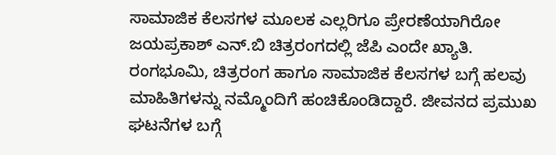ಸಾಮಾಜಿಕ ಕೆಲಸಗಳ ಮೂಲಕ ಎಲ್ಲರಿಗೂ ಪ್ರೇರಣೆಯಾಗಿರೋ ಜಯಪ್ರಕಾಶ್ ಎನ್.ಬಿ ಚಿತ್ರರಂಗದಲ್ಲಿ ಜೆಪಿ ಎಂದೇ ಖ್ಯಾತಿ. ರಂಗಭೂಮಿ, ಚಿತ್ರರಂಗ ಹಾಗೂ ಸಾಮಾಜಿಕ ಕೆಲಸಗಳ ಬಗ್ಗೆ ಹಲವು ಮಾಹಿತಿಗಳನ್ನು ನಮ್ಮೊಂದಿಗೆ ಹಂಚಿಕೊಂಡಿದ್ದಾರೆ. ಜೀವನದ ಪ್ರಮುಖ ಘಟನೆಗಳ ಬಗ್ಗೆ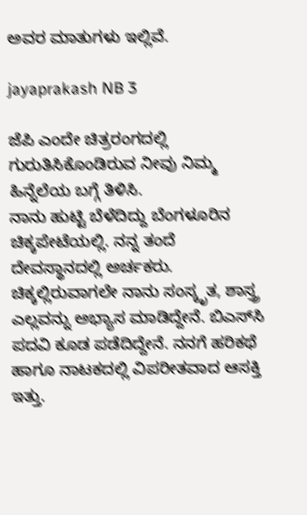ಅವರ ಮಾತುಗಳು ಇಲ್ಲಿವೆ.

jayaprakash NB 3

ಜೆಪಿ ಎಂದೇ ಚಿತ್ರರಂಗದಲ್ಲಿ ಗುರುತಿಸಿಕೊಂಡಿರುವ ನೀವು ನಿಮ್ಮ ಹಿನ್ನೆಲೆಯ ಬಗ್ಗೆ ತಿಳಿಸಿ.
ನಾನು ಹುಟ್ಟಿ ಬೆಳೆದಿದ್ದು ಬೆಂಗಳೂರಿನ ಚಿಕ್ಕಪೇಟೆಯಲ್ಲಿ. ನನ್ನ ತಂದೆ ದೇವಸ್ಥಾನದಲ್ಲಿ ಅರ್ಚಕರು. ಚಿಕ್ಕಲ್ಲಿರುವಾಗಲೇ ನಾನು ಸಂಸ್ಕೃತ, ಶಾಸ್ತ್ರ ಎಲ್ಲವನ್ನು ಅಭ್ಯಾಸ ಮಾಡಿದ್ದೇನೆ. ಬಿಎಸ್‍ಸಿ ಪದವಿ ಕೂಡ ಪಡೆದಿದ್ದೇನೆ. ನನಗೆ ಹರಿಕಥೆ ಹಾಗೂ ನಾಟಕದಲ್ಲಿ ವಿಪರೀತವಾದ ಆಸಕ್ತಿ ಇತ್ತು.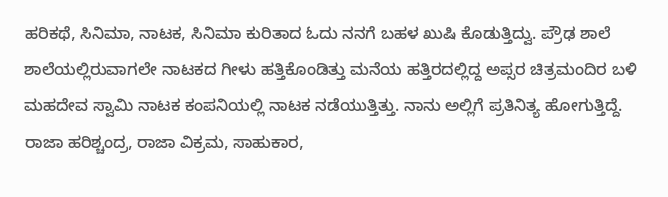ಹರಿಕಥೆ, ಸಿನಿಮಾ, ನಾಟಕ, ಸಿನಿಮಾ ಕುರಿತಾದ ಓದು ನನಗೆ ಬಹಳ ಖುಷಿ ಕೊಡುತ್ತಿದ್ವು. ಪ್ರೌಢ ಶಾಲೆ ಶಾಲೆಯಲ್ಲಿರುವಾಗಲೇ ನಾಟಕದ ಗೀಳು ಹತ್ತಿಕೊಂಡಿತ್ತು ಮನೆಯ ಹತ್ತಿರದಲ್ಲಿದ್ದ ಅಪ್ಸರ ಚಿತ್ರಮಂದಿರ ಬಳಿ ಮಹದೇವ ಸ್ವಾಮಿ ನಾಟಕ ಕಂಪನಿಯಲ್ಲಿ ನಾಟಕ ನಡೆಯುತ್ತಿತ್ತು. ನಾನು ಅಲ್ಲಿಗೆ ಪ್ರತಿನಿತ್ಯ ಹೋಗುತ್ತಿದ್ದೆ. ರಾಜಾ ಹರಿಶ್ಚಂದ್ರ, ರಾಜಾ ವಿಕ್ರಮ, ಸಾಹುಕಾರ,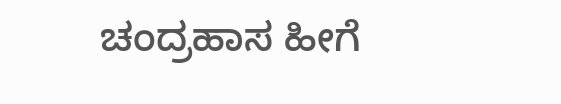ಚಂದ್ರಹಾಸ ಹೀಗೆ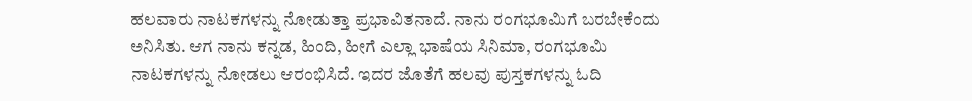ಹಲವಾರು ನಾಟಕಗಳನ್ನು ನೋಡುತ್ತಾ ಪ್ರಭಾವಿತನಾದೆ. ನಾನು ರಂಗಭೂಮಿಗೆ ಬರಬೇಕೆಂದು ಅನಿಸಿತು. ಆಗ ನಾನು ಕನ್ನಡ, ಹಿಂದಿ, ಹೀಗೆ ಎಲ್ಲಾ ಭಾಷೆಯ ಸಿನಿಮಾ, ರಂಗಭೂಮಿ ನಾಟಕಗಳನ್ನು ನೋಡಲು ಆರಂಭಿಸಿದೆ. ಇದರ ಜೊತೆಗೆ ಹಲವು ಪುಸ್ತಕಗಳನ್ನು ಓದಿ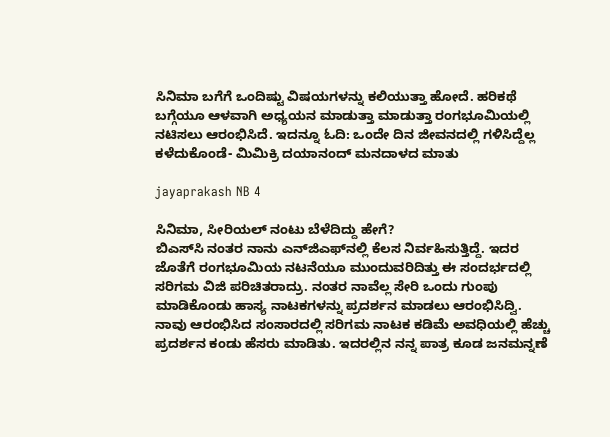ಸಿನಿಮಾ ಬಗೆಗೆ ಒಂದಿಷ್ಟು ವಿಷಯಗಳನ್ನು ಕಲಿಯುತ್ತಾ ಹೋದೆ. ಹರಿಕಥೆ ಬಗ್ಗೆಯೂ ಆಳವಾಗಿ ಅಧ್ಯಯನ ಮಾಡುತ್ತಾ ಮಾಡುತ್ತಾ ರಂಗಭೂಮಿಯಲ್ಲಿ ನಟಿಸಲು ಆರಂಭಿಸಿದೆ. ಇದನ್ನೂ ಓದಿ: ಒಂದೇ ದಿನ ಜೀವನದಲ್ಲಿ ಗಳಿಸಿದ್ದೆಲ್ಲ ಕಳೆದುಕೊಂಡೆ- ಮಿಮಿಕ್ರಿ ದಯಾನಂದ್ ಮನದಾಳದ ಮಾತು

jayaprakash NB 4

ಸಿನಿಮಾ, ಸೀರಿಯಲ್ ನಂಟು ಬೆಳೆದಿದ್ದು ಹೇಗೆ?
ಬಿಎಸ್‍ಸಿ ನಂತರ ನಾನು ಎನ್‍ಜಿಎಫ್‍ನಲ್ಲಿ ಕೆಲಸ ನಿರ್ವಹಿಸುತ್ತಿದ್ದೆ. ಇದರ ಜೊತೆಗೆ ರಂಗಭೂಮಿಯ ನಟನೆಯೂ ಮುಂದುವರಿದಿತ್ತು ಈ ಸಂದರ್ಭದಲ್ಲಿ ಸರಿಗಮ ವಿಜಿ ಪರಿಚಿತರಾದ್ರು. ನಂತರ ನಾವೆಲ್ಲ ಸೇರಿ ಒಂದು ಗುಂಪು ಮಾಡಿಕೊಂಡು ಹಾಸ್ಯ ನಾಟಕಗಳನ್ನು ಪ್ರದರ್ಶನ ಮಾಡಲು ಆರಂಭಿಸಿದ್ವಿ. ನಾವು ಆರಂಭಿಸಿದ ಸಂಸಾರದಲ್ಲಿ ಸರಿಗಮ ನಾಟಕ ಕಡಿಮೆ ಅವಧಿಯಲ್ಲಿ ಹೆಚ್ಚು ಪ್ರದರ್ಶನ ಕಂಡು ಹೆಸರು ಮಾಡಿತು. ಇದರಲ್ಲಿನ ನನ್ನ ಪಾತ್ರ ಕೂಡ ಜನಮನ್ನಣೆ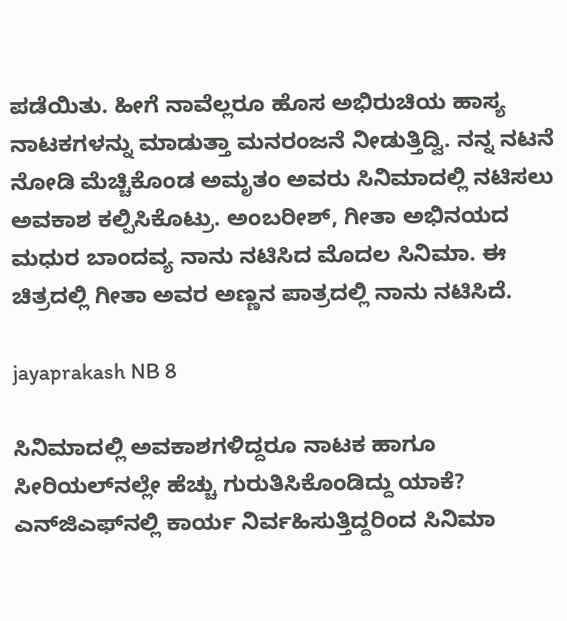ಪಡೆಯಿತು. ಹೀಗೆ ನಾವೆಲ್ಲರೂ ಹೊಸ ಅಭಿರುಚಿಯ ಹಾಸ್ಯ ನಾಟಕಗಳನ್ನು ಮಾಡುತ್ತಾ ಮನರಂಜನೆ ನೀಡುತ್ತಿದ್ವಿ. ನನ್ನ ನಟನೆ ನೋಡಿ ಮೆಚ್ಚಿಕೊಂಡ ಅಮೃತಂ ಅವರು ಸಿನಿಮಾದಲ್ಲಿ ನಟಿಸಲು ಅವಕಾಶ ಕಲ್ಪಿಸಿಕೊಟ್ರು. ಅಂಬರೀಶ್, ಗೀತಾ ಅಭಿನಯದ ಮಧುರ ಬಾಂದವ್ಯ ನಾನು ನಟಿಸಿದ ಮೊದಲ ಸಿನಿಮಾ. ಈ ಚಿತ್ರದಲ್ಲಿ ಗೀತಾ ಅವರ ಅಣ್ಣನ ಪಾತ್ರದಲ್ಲಿ ನಾನು ನಟಿಸಿದೆ.

jayaprakash NB 8

ಸಿನಿಮಾದಲ್ಲಿ ಅವಕಾಶಗಳಿದ್ದರೂ ನಾಟಕ ಹಾಗೂ ಸೀರಿಯಲ್‍ನಲ್ಲೇ ಹೆಚ್ಚು ಗುರುತಿಸಿಕೊಂಡಿದ್ದು ಯಾಕೆ?
ಎನ್‍ಜಿಎಫ್‍ನಲ್ಲಿ ಕಾರ್ಯ ನಿರ್ವಹಿಸುತ್ತಿದ್ದರಿಂದ ಸಿನಿಮಾ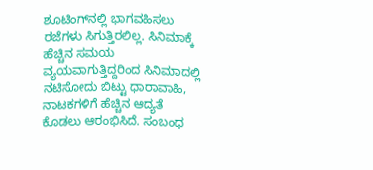ಶೂಟಿಂಗ್‍ನಲ್ಲಿ ಭಾಗವಹಿಸಲು ರಜೆಗಳು ಸಿಗುತ್ತಿರಲಿಲ್ಲ. ಸಿನಿಮಾಕ್ಕೆ ಹೆಚ್ಚಿನ ಸಮಯ ವ್ಯಯವಾಗುತ್ತಿದ್ದರಿಂದ ಸಿನಿಮಾದಲ್ಲಿ ನಟಿಸೋದು ಬಿಟ್ಟು ಧಾರಾವಾಹಿ, ನಾಟಕಗಳಿಗೆ ಹೆಚ್ಚಿನ ಆದ್ಯತೆ ಕೊಡಲು ಆರಂಭಿಸಿದೆ. ಸಂಬಂಧ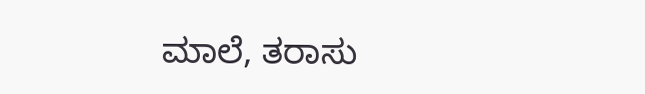ಮಾಲೆ, ತರಾಸು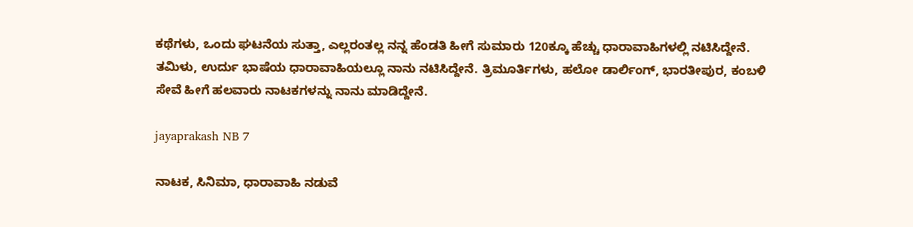ಕಥೆಗಳು, ಒಂದು ಘಟನೆಯ ಸುತ್ತಾ, ಎಲ್ಲರಂತಲ್ಲ ನನ್ನ ಹೆಂಡತಿ ಹೀಗೆ ಸುಮಾರು 120ಕ್ಕೂ ಹೆಚ್ಚು ಧಾರಾವಾಹಿಗಳಲ್ಲಿ ನಟಿಸಿದ್ದೇನೆ. ತಮಿಳು, ಉರ್ದು ಭಾಷೆಯ ಧಾರಾವಾಹಿಯಲ್ಲೂ ನಾನು ನಟಿಸಿದ್ದೇನೆ. ತ್ರಿಮೂರ್ತಿಗಳು, ಹಲೋ ಡಾರ್ಲಿಂಗ್, ಭಾರತೀಪುರ, ಕಂಬಳಿ ಸೇವೆ ಹೀಗೆ ಹಲವಾರು ನಾಟಕಗಳನ್ನು ನಾನು ಮಾಡಿದ್ದೇನೆ.

jayaprakash NB 7

ನಾಟಕ, ಸಿನಿಮಾ, ಧಾರಾವಾಹಿ ನಡುವೆ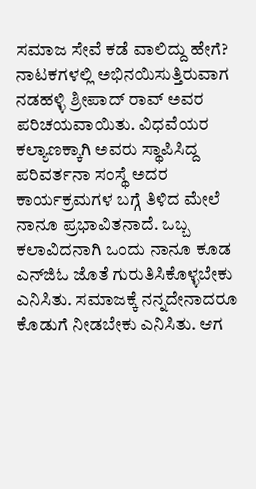ಸಮಾಜ ಸೇವೆ ಕಡೆ ವಾಲಿದ್ದು ಹೇಗೆ?
ನಾಟಕಗಳಲ್ಲಿ ಅಭಿನಯಿಸುತ್ತಿರುವಾಗ ನಡಹಳ್ಳಿ ಶ್ರೀಪಾದ್ ರಾವ್ ಅವರ ಪರಿಚಯವಾಯಿತು. ವಿಧವೆಯರ ಕಲ್ಯಾಣಕ್ಕಾಗಿ ಅವರು ಸ್ಥಾಪಿಸಿದ್ದ ಪರಿವರ್ತನಾ ಸಂಸ್ಥೆ ಅದರ ಕಾರ್ಯಕ್ರಮಗಳ ಬಗ್ಗೆ ತಿಳಿದ ಮೇಲೆ ನಾನೂ ಪ್ರಭಾವಿತನಾದೆ. ಒಬ್ಬ ಕಲಾವಿದನಾಗಿ ಒಂದು ನಾನೂ ಕೂಡ ಎನ್‍ಜಿಓ ಜೊತೆ ಗುರುತಿಸಿಕೊಳ್ಳಬೇಕು ಎನಿಸಿತು. ಸಮಾಜಕ್ಕೆ ನನ್ನದೇನಾದರೂ ಕೊಡುಗೆ ನೀಡಬೇಕು ಎನಿಸಿತು. ಆಗ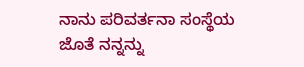ನಾನು ಪರಿವರ್ತನಾ ಸಂಸ್ಥೆಯ ಜೊತೆ ನನ್ನನ್ನು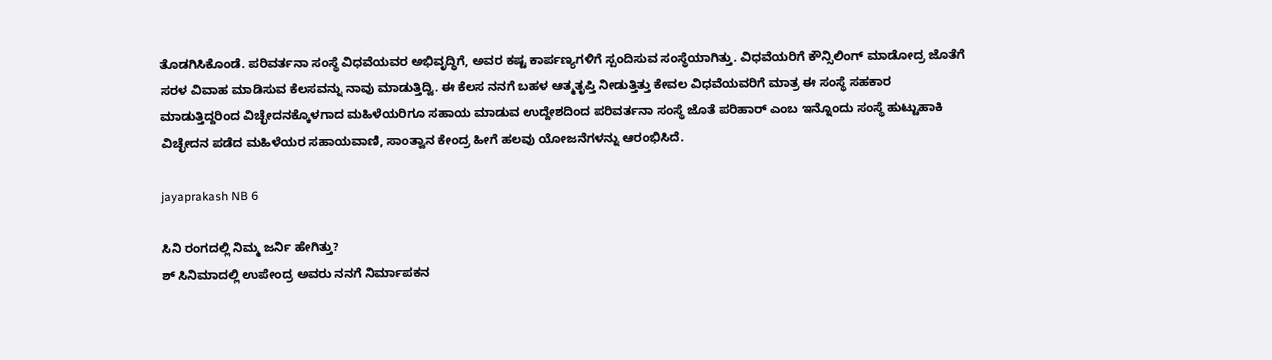ತೊಡಗಿಸಿಕೊಂಡೆ. ಪರಿವರ್ತನಾ ಸಂಸ್ಥೆ ವಿಧವೆಯವರ ಅಭಿವೃದ್ಧಿಗೆ, ಅವರ ಕಷ್ಟ ಕಾರ್ಪಣ್ಯಗಳಿಗೆ ಸ್ಪಂದಿಸುವ ಸಂಸ್ಥೆಯಾಗಿತ್ತು. ವಿಧವೆಯರಿಗೆ ಕೌನ್ಸಿಲಿಂಗ್ ಮಾಡೋದ್ರ ಜೊತೆಗೆ ಸರಳ ವಿವಾಹ ಮಾಡಿಸುವ ಕೆಲಸವನ್ನು ನಾವು ಮಾಡುತ್ತಿದ್ವಿ. ಈ ಕೆಲಸ ನನಗೆ ಬಹಳ ಆತ್ಮತೃಪ್ತಿ ನೀಡುತ್ತಿತ್ತು ಕೇವಲ ವಿಧವೆಯವರಿಗೆ ಮಾತ್ರ ಈ ಸಂಸ್ಥೆ ಸಹಕಾರ ಮಾಡುತ್ತಿದ್ದರಿಂದ ವಿಚ್ಛೇದನಕ್ಕೊಳಗಾದ ಮಹಿಳೆಯರಿಗೂ ಸಹಾಯ ಮಾಡುವ ಉದ್ದೇಶದಿಂದ ಪರಿವರ್ತನಾ ಸಂಸ್ಥೆ ಜೊತೆ ಪರಿಹಾರ್ ಎಂಬ ಇನ್ನೊಂದು ಸಂಸ್ಥೆ ಹುಟ್ಟುಹಾಕಿ ವಿಚ್ಛೇದನ ಪಡೆದ ಮಹಿಳೆಯರ ಸಹಾಯವಾಣಿ, ಸಾಂತ್ವಾನ ಕೇಂದ್ರ ಹೀಗೆ ಹಲವು ಯೋಜನೆಗಳನ್ನು ಆರಂಭಿಸಿದೆ.

jayaprakash NB 6

ಸಿನಿ ರಂಗದಲ್ಲಿ ನಿಮ್ಮ ಜರ್ನಿ ಹೇಗಿತ್ತು?
ಶ್ ಸಿನಿಮಾದಲ್ಲಿ ಉಪೇಂದ್ರ ಅವರು ನನಗೆ ನಿರ್ಮಾಪಕನ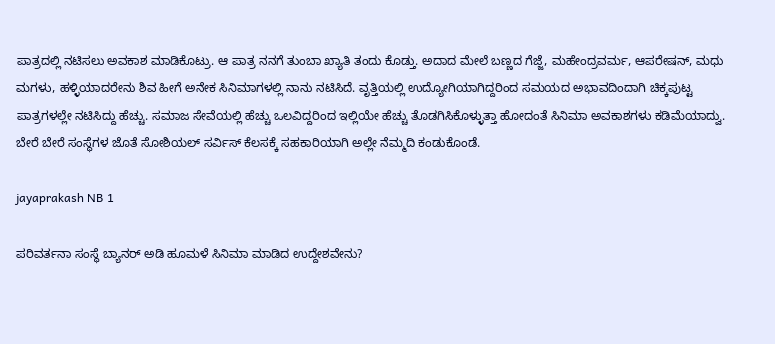ಪಾತ್ರದಲ್ಲಿ ನಟಿಸಲು ಅವಕಾಶ ಮಾಡಿಕೊಟ್ರು. ಆ ಪಾತ್ರ ನನಗೆ ತುಂಬಾ ಖ್ಯಾತಿ ತಂದು ಕೊಡ್ತು. ಅದಾದ ಮೇಲೆ ಬಣ್ಣದ ಗೆಜ್ಜೆ, ಮಹೇಂದ್ರವರ್ಮ, ಆಪರೇಷನ್, ಮಧು ಮಗಳು, ಹಳ್ಳಿಯಾದರೇನು ಶಿವ ಹೀಗೆ ಅನೇಕ ಸಿನಿಮಾಗಳಲ್ಲಿ ನಾನು ನಟಿಸಿದೆ. ವೃತ್ತಿಯಲ್ಲಿ ಉದ್ಯೋಗಿಯಾಗಿದ್ದರಿಂದ ಸಮಯದ ಅಭಾವದಿಂದಾಗಿ ಚಿಕ್ಕಪುಟ್ಟ ಪಾತ್ರಗಳಲ್ಲೇ ನಟಿಸಿದ್ದು ಹೆಚ್ಚು. ಸಮಾಜ ಸೇವೆಯಲ್ಲಿ ಹೆಚ್ಚು ಒಲವಿದ್ದರಿಂದ ಇಲ್ಲಿಯೇ ಹೆಚ್ಚು ತೊಡಗಿಸಿಕೊಳ್ಳುತ್ತಾ ಹೋದಂತೆ ಸಿನಿಮಾ ಅವಕಾಶಗಳು ಕಡಿಮೆಯಾದ್ವು. ಬೇರೆ ಬೇರೆ ಸಂಸ್ಥೆಗಳ ಜೊತೆ ಸೋಶಿಯಲ್ ಸರ್ವಿಸ್ ಕೆಲಸಕ್ಕೆ ಸಹಕಾರಿಯಾಗಿ ಅಲ್ಲೇ ನೆಮ್ಮದಿ ಕಂಡುಕೊಂಡೆ.

jayaprakash NB 1

ಪರಿವರ್ತನಾ ಸಂಸ್ಥೆ ಬ್ಯಾನರ್ ಅಡಿ ಹೂಮಳೆ ಸಿನಿಮಾ ಮಾಡಿದ ಉದ್ದೇಶವೇನು?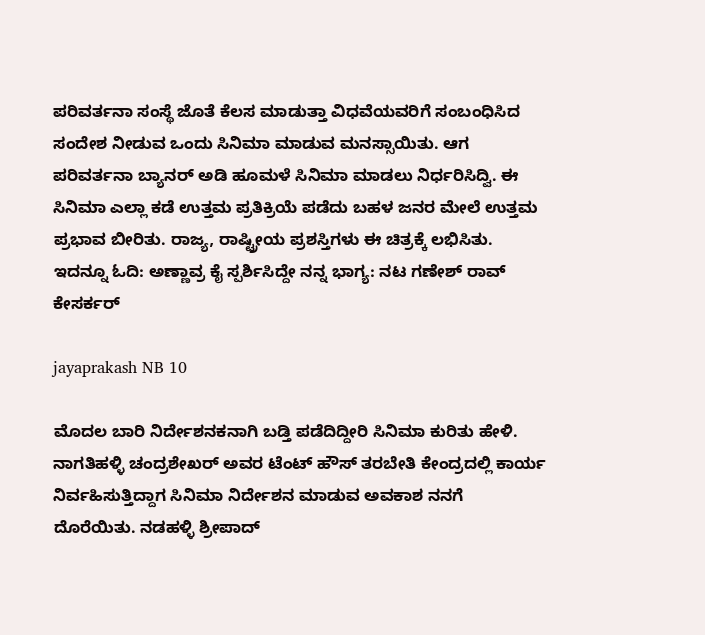ಪರಿವರ್ತನಾ ಸಂಸ್ಥೆ ಜೊತೆ ಕೆಲಸ ಮಾಡುತ್ತಾ ವಿಧವೆಯವರಿಗೆ ಸಂಬಂಧಿಸಿದ ಸಂದೇಶ ನೀಡುವ ಒಂದು ಸಿನಿಮಾ ಮಾಡುವ ಮನಸ್ಸಾಯಿತು. ಆಗ ಪರಿವರ್ತನಾ ಬ್ಯಾನರ್ ಅಡಿ ಹೂಮಳೆ ಸಿನಿಮಾ ಮಾಡಲು ನಿರ್ಧರಿಸಿದ್ವಿ. ಈ ಸಿನಿಮಾ ಎಲ್ಲಾ ಕಡೆ ಉತ್ತಮ ಪ್ರತಿಕ್ರಿಯೆ ಪಡೆದು ಬಹಳ ಜನರ ಮೇಲೆ ಉತ್ತಮ ಪ್ರಭಾವ ಬೀರಿತು. ರಾಜ್ಯ, ರಾಷ್ಟ್ರೀಯ ಪ್ರಶಸ್ತಿಗಳು ಈ ಚಿತ್ರಕ್ಕೆ ಲಭಿಸಿತು. ಇದನ್ನೂ ಓದಿ: ಅಣ್ಣಾವ್ರ ಕೈ ಸ್ಪರ್ಶಿಸಿದ್ದೇ ನನ್ನ ಭಾಗ್ಯ: ನಟ ಗಣೇಶ್ ರಾವ್ ಕೇಸರ್ಕರ್

jayaprakash NB 10

ಮೊದಲ ಬಾರಿ ನಿರ್ದೇಶನಕನಾಗಿ ಬಡ್ತಿ ಪಡೆದಿದ್ದೀರಿ ಸಿನಿಮಾ ಕುರಿತು ಹೇಳಿ.
ನಾಗತಿಹಳ್ಳಿ ಚಂದ್ರಶೇಖರ್ ಅವರ ಟೆಂಟ್ ಹೌಸ್ ತರಬೇತಿ ಕೇಂದ್ರದಲ್ಲಿ ಕಾರ್ಯ ನಿರ್ವಹಿಸುತ್ತಿದ್ದಾಗ ಸಿನಿಮಾ ನಿರ್ದೇಶನ ಮಾಡುವ ಅವಕಾಶ ನನಗೆ ದೊರೆಯಿತು. ನಡಹಳ್ಳಿ ಶ್ರೀಪಾದ್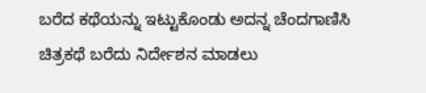ಬರೆದ ಕಥೆಯನ್ನು ಇಟ್ಟುಕೊಂಡು ಅದನ್ನ ಚೆಂದಗಾಣಿಸಿ ಚಿತ್ರಕಥೆ ಬರೆದು ನಿರ್ದೇಶನ ಮಾಡಲು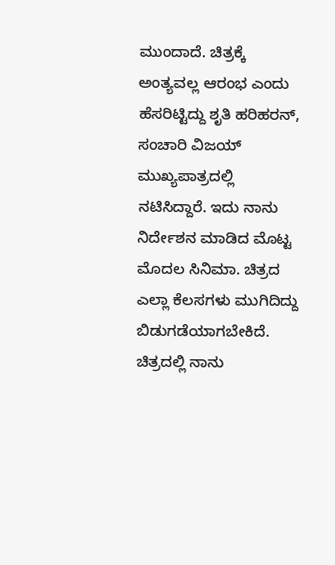ಮುಂದಾದೆ. ಚಿತ್ರಕ್ಕೆ ಅಂತ್ಯವಲ್ಲ ಆರಂಭ ಎಂದು ಹೆಸರಿಟ್ಟಿದ್ದು ಶೃತಿ ಹರಿಹರನ್, ಸಂಚಾರಿ ವಿಜಯ್ ಮುಖ್ಯಪಾತ್ರದಲ್ಲಿ ನಟಿಸಿದ್ದಾರೆ. ಇದು ನಾನು ನಿರ್ದೇಶನ ಮಾಡಿದ ಮೊಟ್ಟ ಮೊದಲ ಸಿನಿಮಾ. ಚಿತ್ರದ ಎಲ್ಲಾ ಕೆಲಸಗಳು ಮುಗಿದಿದ್ದು ಬಿಡುಗಡೆಯಾಗಬೇಕಿದೆ. ಚಿತ್ರದಲ್ಲಿ ನಾನು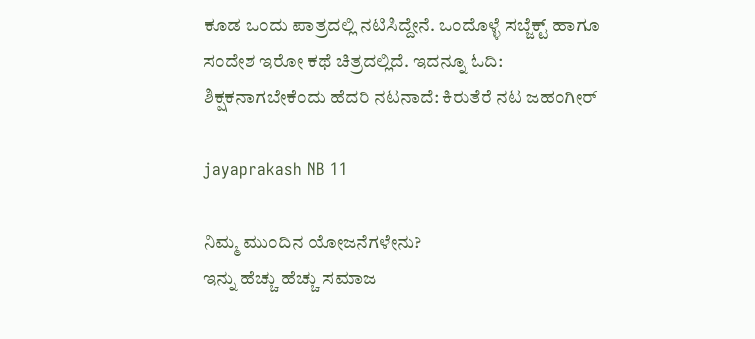ಕೂಡ ಒಂದು ಪಾತ್ರದಲ್ಲಿ ನಟಿಸಿದ್ದೇನೆ. ಒಂದೊಳ್ಳೆ ಸಬ್ಜೆಕ್ಟ್ ಹಾಗೂ ಸಂದೇಶ ಇರೋ ಕಥೆ ಚಿತ್ರದಲ್ಲಿದೆ. ಇದನ್ನೂ ಓದಿ: ಶಿಕ್ಷಕನಾಗಬೇಕೆಂದು ಹೆದರಿ ನಟನಾದೆ: ಕಿರುತೆರೆ ನಟ ಜಹಂಗೀರ್

jayaprakash NB 11

ನಿಮ್ಮ ಮುಂದಿನ ಯೋಜನೆಗಳೇನು?
ಇನ್ನು ಹೆಚ್ಚು ಹೆಚ್ಚು ಸಮಾಜ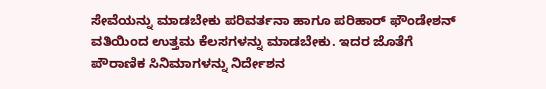ಸೇವೆಯನ್ನು ಮಾಡಬೇಕು ಪರಿವರ್ತನಾ ಹಾಗೂ ಪರಿಹಾರ್ ಫೌಂಡೇಶನ್ ವತಿಯಿಂದ ಉತ್ತಮ ಕೆಲಸಗಳನ್ನು ಮಾಡಬೇಕು. ಇದರ ಜೊತೆಗೆ ಪೌರಾಣಿಕ ಸಿನಿಮಾಗಳನ್ನು ನಿರ್ದೇಶನ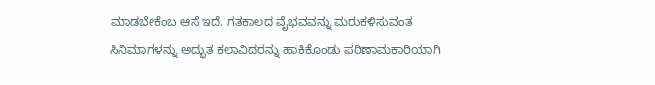ಮಾಡಬೇಕೆಂಬ ಆಸೆ ಇದೆ. ಗತಕಾಲದ ವೈಭವವನ್ನು ಮರುಕಳಿಸುವಂತ ಸಿನಿಮಾಗಳನ್ನು ಅದ್ಭುತ ಕಲಾವಿದರನ್ನು ಹಾಕಿಕೊಂಡು ಪರಿಣಾಮಕಾರಿಯಾಗಿ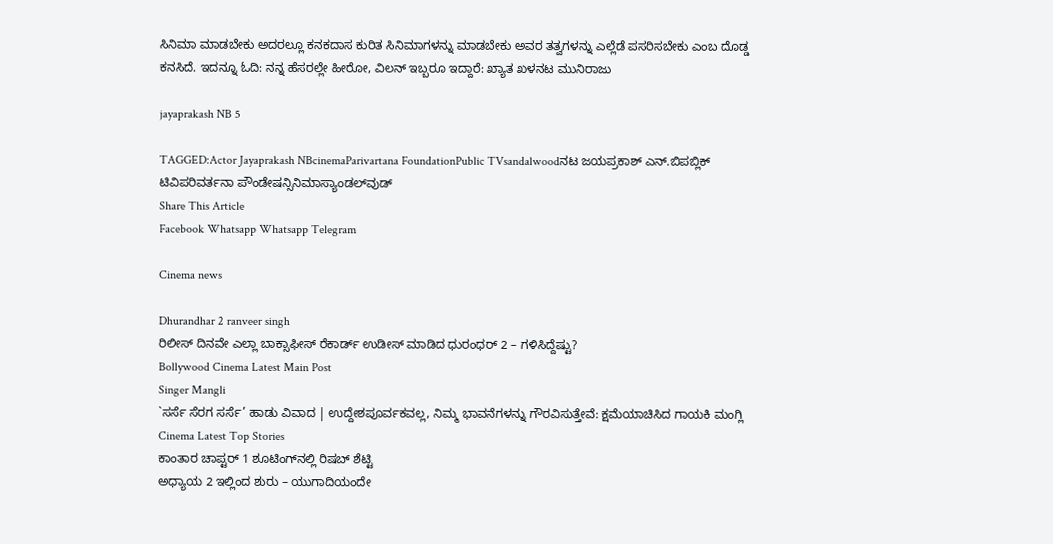ಸಿನಿಮಾ ಮಾಡಬೇಕು ಅದರಲ್ಲೂ ಕನಕದಾಸ ಕುರಿತ ಸಿನಿಮಾಗಳನ್ನು ಮಾಡಬೇಕು ಅವರ ತತ್ವಗಳನ್ನು ಎಲ್ಲೆಡೆ ಪಸರಿಸಬೇಕು ಎಂಬ ದೊಡ್ಡ ಕನಸಿದೆ. ಇದನ್ನೂ ಓದಿ: ನನ್ನ ಹೆಸರಲ್ಲೇ ಹೀರೋ, ವಿಲನ್ ಇಬ್ಬರೂ ಇದ್ದಾರೆ: ಖ್ಯಾತ ಖಳನಟ ಮುನಿರಾಜು

jayaprakash NB 5

TAGGED:Actor Jayaprakash NBcinemaParivartana FoundationPublic TVsandalwoodನಟ ಜಯಪ್ರಕಾಶ್ ಎನ್.ಬಿಪಬ್ಲಿಕ್ ಟಿವಿಪರಿವರ್ತನಾ ಪೌಂಡೇಷನ್ಸಿನಿಮಾಸ್ಯಾಂಡಲ್‍ವುಡ್
Share This Article
Facebook Whatsapp Whatsapp Telegram

Cinema news

Dhurandhar 2 ranveer singh
ರಿಲೀಸ್‌ ದಿನವೇ ಎಲ್ಲಾ ಬಾಕ್ಸಾಫೀಸ್‌ ರೆಕಾರ್ಡ್‌ ಉಡೀಸ್‌ ಮಾಡಿದ ಧುರಂಧರ್‌ 2 – ಗಳಿಸಿದ್ದೆಷ್ಟು?
Bollywood Cinema Latest Main Post
Singer Mangli
`ಸರ್ಸೆ ಸೆರಗ ಸರ್ಸೆ’ ಹಾಡು ವಿವಾದ | ಉದ್ದೇಶಪೂರ್ವಕವಲ್ಲ, ನಿಮ್ಮ ಭಾವನೆಗಳನ್ನು ಗೌರವಿಸುತ್ತೇವೆ: ಕ್ಷಮೆಯಾಚಿಸಿದ ಗಾಯಕಿ ಮಂಗ್ಲಿ
Cinema Latest Top Stories
ಕಾಂತಾರ ಚಾಪ್ಟರ್‌ 1 ಶೂಟಿಂಗ್‌ನಲ್ಲಿ ರಿಷಬ್‌ ಶೆಟ್ಟಿ
ಅಧ್ಯಾಯ 2 ಇಲ್ಲಿಂದ ಶುರು – ಯುಗಾದಿಯಂದೇ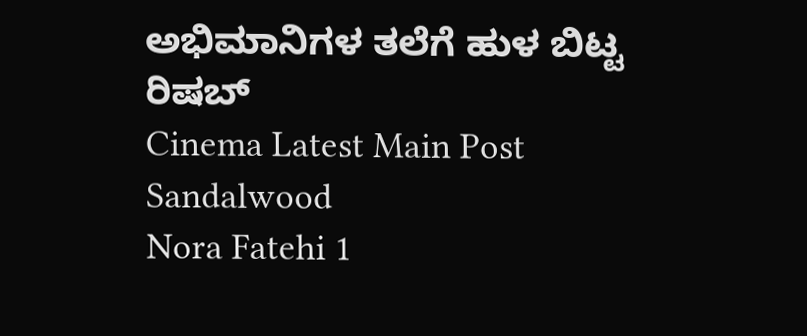ಅಭಿಮಾನಿಗಳ ತಲೆಗೆ ಹುಳ ಬಿಟ್ಟ ರಿಷಬ್‌
Cinema Latest Main Post Sandalwood
Nora Fatehi 1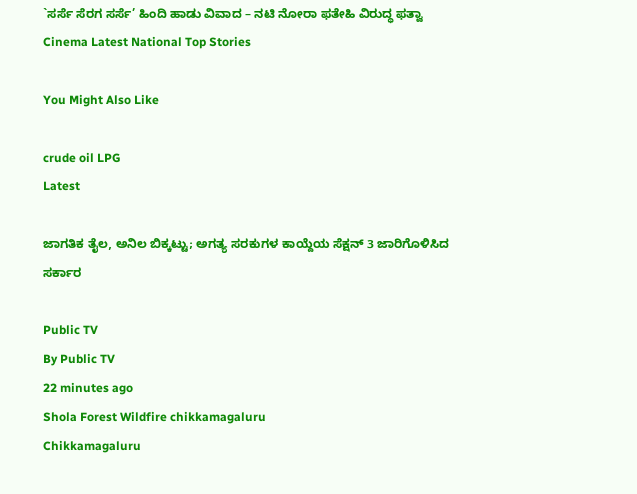`ಸರ್ಸೆ ಸೆರಗ ಸರ್ಸೆ’ ಹಿಂದಿ ಹಾಡು ವಿವಾದ – ನಟಿ ನೋರಾ ಫತೇಹಿ ವಿರುದ್ಧ ಫತ್ವಾ
Cinema Latest National Top Stories

You Might Also Like

crude oil LPG
Latest

ಜಾಗತಿಕ ತೈಲ, ಅನಿಲ ಬಿಕ್ಕಟ್ಟು; ಅಗತ್ಯ ಸರಕುಗಳ ಕಾಯ್ದೆಯ ಸೆಕ್ಷನ್ 3 ಜಾರಿಗೊಳಿಸಿದ ಸರ್ಕಾರ

Public TV
By Public TV
22 minutes ago
Shola Forest Wildfire chikkamagaluru
Chikkamagaluru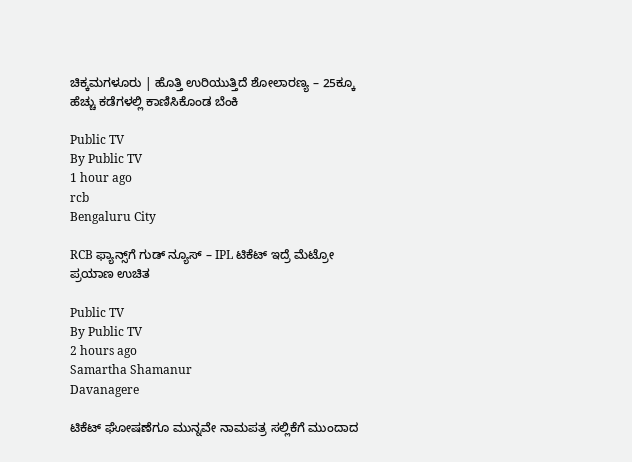ಚಿಕ್ಕಮಗಳೂರು | ಹೊತ್ತಿ ಉರಿಯುತ್ತಿದೆ ಶೋಲಾರಣ್ಯ – 25ಕ್ಕೂ ಹೆಚ್ಚು ಕಡೆಗಳಲ್ಲಿ ಕಾಣಿಸಿಕೊಂಡ ಬೆಂಕಿ

Public TV
By Public TV
1 hour ago
rcb
Bengaluru City

RCB ಫ್ಯಾನ್ಸ್‌ಗೆ ಗುಡ್‌ ನ್ಯೂಸ್‌ – IPL ಟಿಕೆಟ್‌ ಇದ್ರೆ ಮೆಟ್ರೋ ಪ್ರಯಾಣ ಉಚಿತ

Public TV
By Public TV
2 hours ago
Samartha Shamanur
Davanagere

ಟಿಕೆಟ್‌ ಘೋಷಣೆಗೂ ಮುನ್ನವೇ ನಾಮಪತ್ರ ಸಲ್ಲಿಕೆಗೆ ಮುಂದಾದ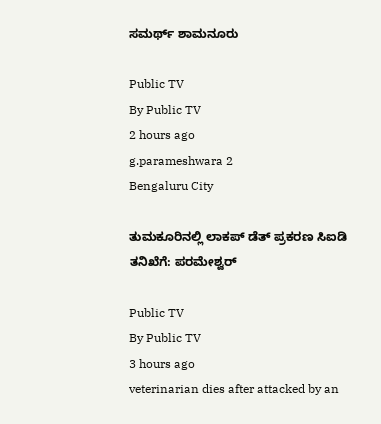ಸಮರ್ಥ್‌ ಶಾಮನೂರು

Public TV
By Public TV
2 hours ago
g.parameshwara 2
Bengaluru City

ತುಮಕೂರಿನಲ್ಲಿ ಲಾಕಪ್‌ ಡೆತ್‌ ಪ್ರಕರಣ ಸಿಐಡಿ ತನಿಖೆಗೆ: ಪರಮೇಶ್ವರ್‌

Public TV
By Public TV
3 hours ago
veterinarian dies after attacked by an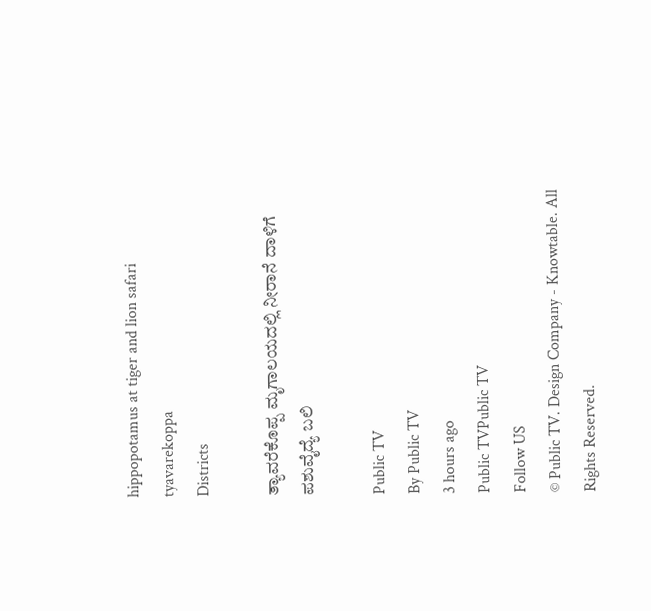hippopotamus at tiger and lion safari tyavarekoppa
Districts

ತ್ಯಾವರೆಕೊಪ್ಪ ಮೃಗಾಲಯದಲ್ಲಿ ನೀರಾನೆ ದಾಳಿಗೆ ಪಶುವೈದ್ಯೆ ಬಲಿ

Public TV
By Public TV
3 hours ago
Public TVPublic TV
Follow US
© Public TV. Design Company - Knowtable. All Rights Reserved.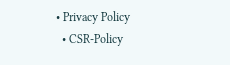• Privacy Policy
  • CSR-Policy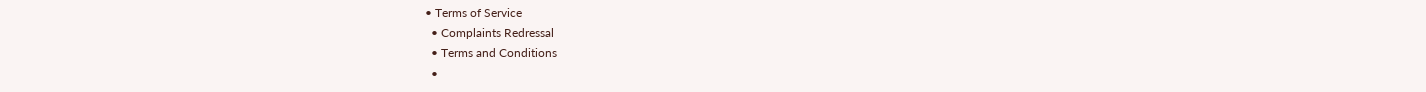• Terms of Service
  • Complaints Redressal
  • Terms and Conditions
  •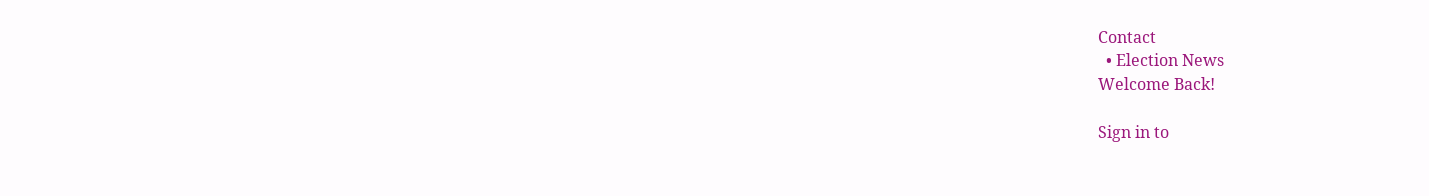Contact
  • Election News
Welcome Back!

Sign in to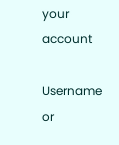your account

Username or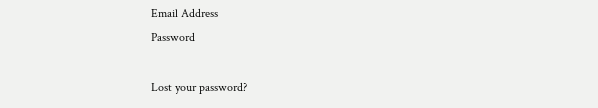Email Address
Password

Lost your password?